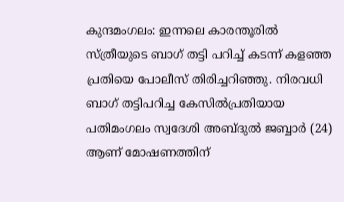കുന്ദമംഗലം: ഇന്നലെ കാരന്തൂരിൽ സ്ത്രീയുടെ ബാഗ് തട്ടി പറിച്ച് കടന്ന് കളഞ്ഞ പ്രതിയെ പോലീസ് തിരിച്ചറിഞ്ഞു. നിരവധി ബാഗ് തട്ടിപറിച്ച കേസിൽപ്രതിയായ പതിമംഗലം സ്വദേശി അബ്ദുൽ ജബ്ബാർ (24) ആണ് മോഷണത്തിന്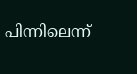പിന്നിലെന്ന്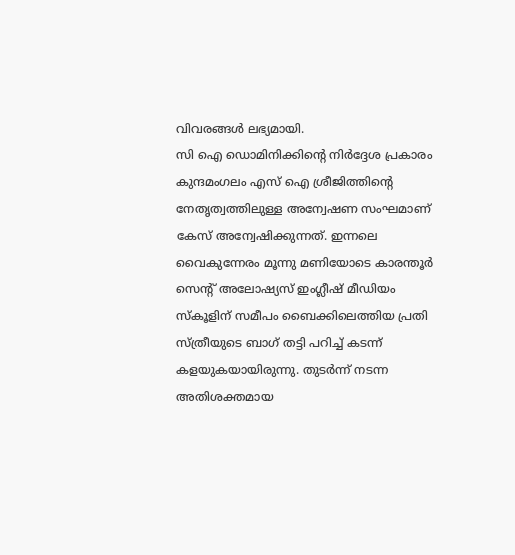വിവരങ്ങൾ ലഭ്യമായി.
സി ഐ ഡൊമിനിക്കിന്റെ നിർദ്ദേശ പ്രകാരം കുന്ദമംഗലം എസ് ഐ ശ്രീജിത്തിന്റെ നേതൃത്വത്തിലുള്ള അന്വേഷണ സംഘമാണ് കേസ് അന്വേഷിക്കുന്നത്. ഇന്നലെ വൈകുന്നേരം മൂന്നു മണിയോടെ കാരന്തൂർ സെൻ്റ് അലോഷ്യസ് ഇംഗ്ലീഷ് മീഡിയം സ്കൂളിന് സമീപം ബൈക്കിലെത്തിയ പ്രതി സ്ത്രീയുടെ ബാഗ് തട്ടി പറിച്ച് കടന്ന് കളയുകയായിരുന്നു. തുടർന്ന് നടന്ന അതിശക്തമായ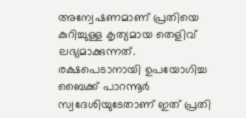അന്വേഷണമാണ് പ്രതിയെ കുറിച്ചുള്ള കൃത്യമായ തെളിവ് ലഭ്യമാക്കുന്നത്.
രക്ഷപെടാനായി ഉപയോഗിച്ച ബൈക്ക് പാറന്നൂർ സ്വദേശിയുടേതാണ് ഇത് പ്രതി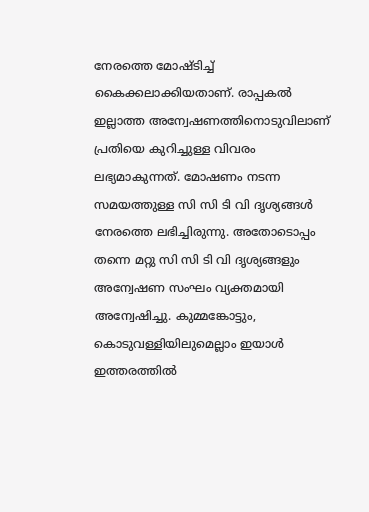നേരത്തെ മോഷ്ടിച്ച് കൈക്കലാക്കിയതാണ്. രാപ്പകൽ ഇല്ലാത്ത അന്വേഷണത്തിനൊടുവിലാണ് പ്രതിയെ കുറിച്ചുള്ള വിവരം ലഭ്യമാകുന്നത്. മോഷണം നടന്ന സമയത്തുള്ള സി സി ടി വി ദൃശ്യങ്ങൾ നേരത്തെ ലഭിച്ചിരുന്നു. അതോടൊപ്പം തന്നെ മറ്റു സി സി ടി വി ദൃശ്യങ്ങളും അന്വേഷണ സംഘം വ്യക്തമായി അന്വേഷിച്ചു. കുമ്മങ്കോട്ടും, കൊടുവള്ളിയിലുമെല്ലാം ഇയാൾ ഇത്തരത്തിൽ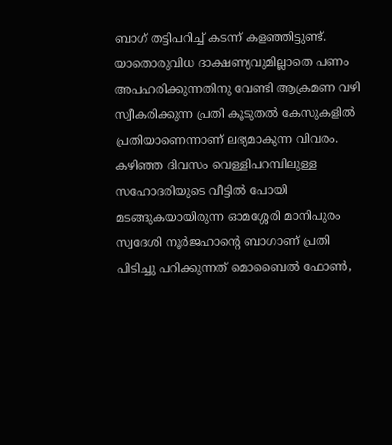ബാഗ് തട്ടിപറിച്ച് കടന്ന് കളഞ്ഞിട്ടുണ്ട്. യാതൊരുവിധ ദാക്ഷണ്യവുമില്ലാതെ പണം അപഹരിക്കുന്നതിനു വേണ്ടി ആക്രമണ വഴി സ്വീകരിക്കുന്ന പ്രതി കൂടുതൽ കേസുകളിൽ പ്രതിയാണെന്നാണ് ലഭ്യമാകുന്ന വിവരം.
കഴിഞ്ഞ ദിവസം വെള്ളിപറമ്പിലുള്ള സഹോദരിയുടെ വീട്ടിൽ പോയി മടങ്ങുകയായിരുന്ന ഓമശ്ശേരി മാനിപുരം സ്വദേശി നൂർജഹാൻ്റെ ബാഗാണ് പ്രതി പിടിച്ചു പറിക്കുന്നത് മൊബൈൽ ഫോൺ,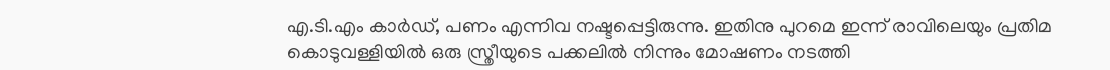എ.ടി.എം കാർഡ്, പണം എന്നിവ നഷ്ടപ്പെട്ടിരുന്നു. ഇതിനു പുറമെ ഇന്ന് രാവിലെയും പ്രതിമ കൊടുവള്ളിയിൽ ഒരു സ്ത്രീയുടെ പക്കലിൽ നിന്നും മോഷണം നടത്തി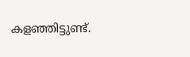കളഞ്ഞിട്ടുണ്ട്.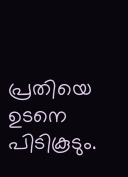പ്രതിയെ ഉടനെ പിടികൂടും.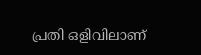പ്രതി ഒളിവിലാണ്